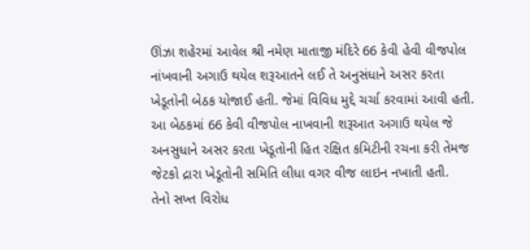ઊંઝા શહેરમાં આવેલ શ્રી નમેણ માતાજી મંદિરે 66 કેવી હેવી વીજપોલ નાંખવાની અગાઉ થયેલ શરૂઆતને લઈ તે અનુસંધાને અસર કરતા ખેડૂતોની બેઠક યોજાઈ હતી. જેમાં વિવિધ મુદ્દે ચર્ચા કરવામાં આવી હતી. આ બેઠકમાં 66 કેવી વીજપોલ નાખવાની શરૂઆત અગાઉ થયેલ જે અનસુધાને અસર કરતા ખેડૂતોની હિત રક્ષિત કમિટીની રચના કરી તેમજ જેટકો દ્રારા ખેડૂતોની સમિતિ લીધા વગર વીજ લાઇન નખાતી હતી.
તેનો સખ્ત વિરોધ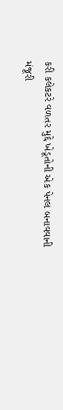કરી કલેકટરે વળતર મુદ્દે ખેડૂતોની એક પેનલ બનાવવાની મંજૂરી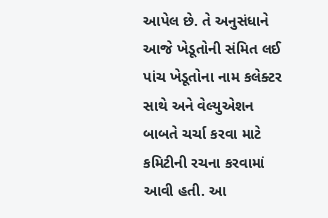આપેલ છે. તે અનુસંધાને આજે ખેડૂતોની સંમિત લઈ પાંચ ખેડૂતોના નામ કલેક્ટર સાથે અને વેલ્યુએશન બાબતે ચર્ચા કરવા માટે કમિટીની રચના કરવામાં આવી હતી. આ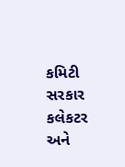કમિટી સરકાર કલેકટર અને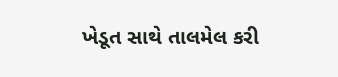ખેડૂત સાથે તાલમેલ કરી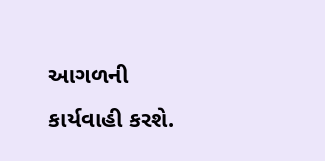આગળની કાર્યવાહી કરશે.